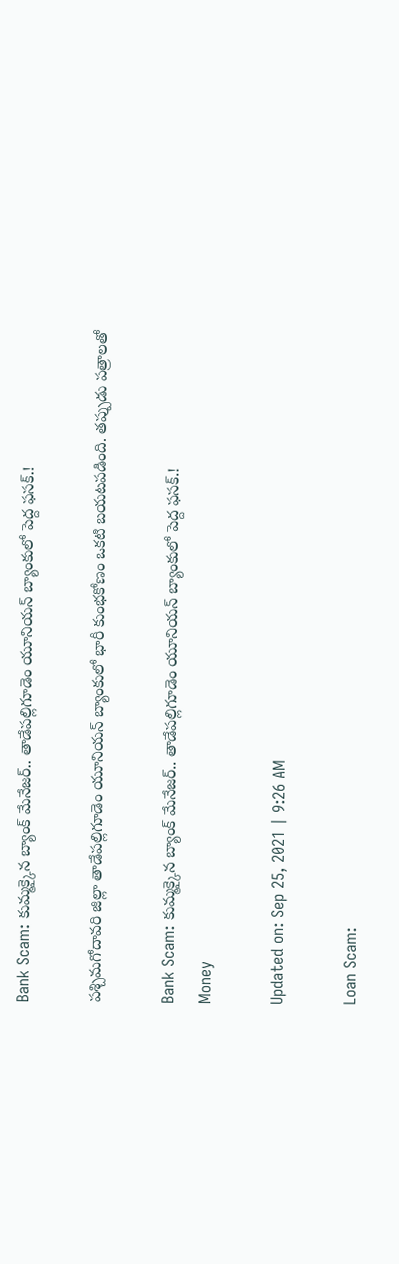Bank Scam: కుమ్మక్కైన బ్యాంక్ మేనేజర్.. తాడేపల్లిగూడెం యూనియన్ బ్యాంకులో పెద్ద ఫసక్.!

పశ్చిమగోదావరి జిల్లా తాడేపల్లిగూడెం యూనియన్ బ్యాంకులో భారీ కుంభకోణం ఒకటి బయటపడింది. తప్పుడు పత్రాలతో

Bank Scam: కుమ్మక్కైన బ్యాంక్ మేనేజర్.. తాడేపల్లిగూడెం యూనియన్ బ్యాంకులో పెద్ద ఫసక్.!
Money

Updated on: Sep 25, 2021 | 9:26 AM

Loan Scam: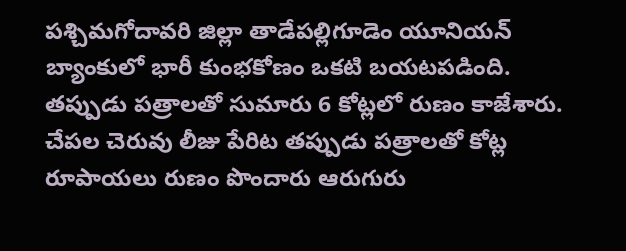పశ్చిమగోదావరి జిల్లా తాడేపల్లిగూడెం యూనియన్ బ్యాంకులో భారీ కుంభకోణం ఒకటి బయటపడింది. తప్పుడు పత్రాలతో సుమారు 6 కోట్లలో రుణం కాజేశారు. చేపల చెరువు లీజు పేరిట తప్పుడు పత్రాలతో కోట్ల రూపాయలు రుణం పొందారు ఆరుగురు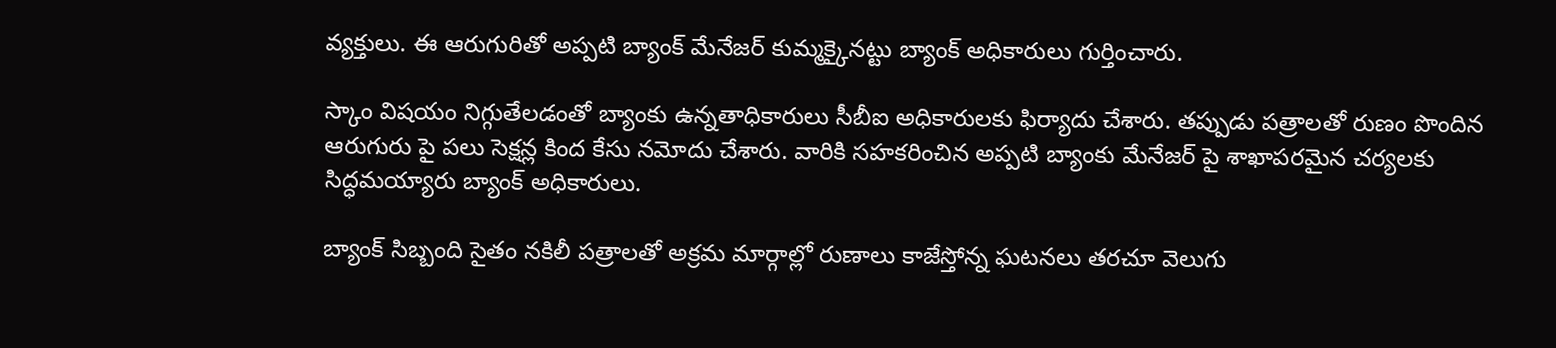వ్యక్తులు. ఈ ఆరుగురితో అప్పటి బ్యాంక్ మేనేజర్ కుమ్మక్కైనట్టు బ్యాంక్ అధికారులు గుర్తించారు.

స్కాం విషయం నిగ్గుతేలడంతో బ్యాంకు ఉన్నతాధికారులు సీబీఐ అధికారులకు ఫిర్యాదు చేశారు. తప్పుడు పత్రాలతో రుణం పొందిన ఆరుగురు పై పలు సెక్షన్ల కింద కేసు నమోదు చేశారు. వారికి సహకరించిన అప్పటి బ్యాంకు మేనేజర్ పై శాఖాపరమైన చర్యలకు సిద్ధమయ్యారు బ్యాంక్ అధికారులు.

బ్యాంక్ సిబ్బంది సైతం నకిలీ పత్రాలతో అక్రమ మార్గాల్లో రుణాలు కాజేస్తోన్న ఘటనలు తరచూ వెలుగు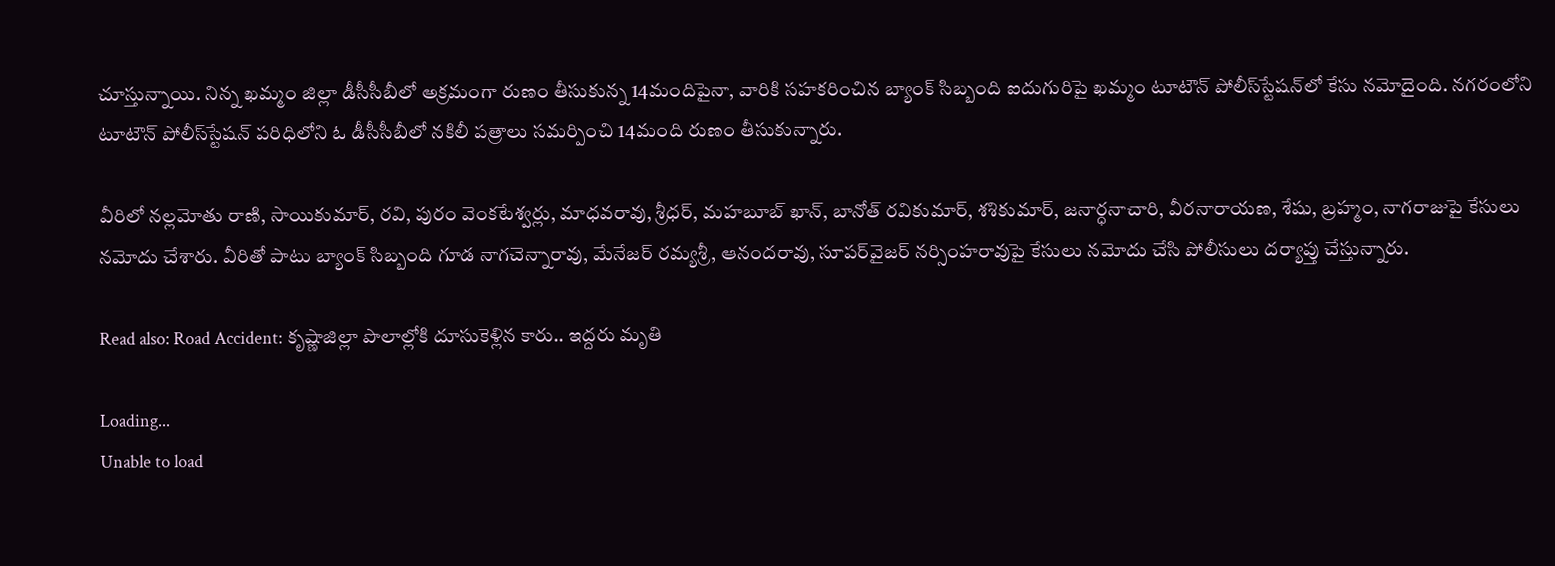చూస్తున్నాయి. నిన్న ఖమ్మం జిల్లా డీసీసీబీలో అక్రమంగా రుణం తీసుకున్న 14మందిపైనా, వారికి సహకరించిన బ్యాంక్‌ సిబ్బంది ఐదుగురిపై ఖమ్మం టూటౌన్‌ పోలీస్‌స్టేషన్‌లో కేసు నమోదైంది. నగరంలోని టూటౌన్‌ పోలీస్‌స్టేషన్‌ పరిధిలోని ఓ డీసీసీబీలో నకిలీ పత్రాలు సమర్పించి 14మంది రుణం తీసుకున్నారు.

వీరిలో నల్లమోతు రాణి, సాయికుమార్‌, రవి, పురం వెంకటేశ్వర్లు, మాధవరావు, శ్రీధర్‌, మహబూబ్‌ ఖాన్‌, బానోత్‌ రవికుమార్‌, శశికుమార్‌, జనార్ధనాచారి, వీరనారాయణ, శేషు, బ్రహ్మం, నాగరాజుపై కేసులు నమోదు చేశారు. వీరితో పాటు బ్యాంక్‌ సిబ్బంది గూడ నాగచెన్నారావు, మేనేజర్‌ రమ్యశ్రీ, ఆనందరావు, సూపర్‌వైజర్‌ నర్సింహరావుపై కేసులు నమోదు చేసి పోలీసులు దర్యాప్తు చేస్తున్నారు.

Read also: Road Accident: కృష్ణాజిల్లా పొలాల్లోకి దూసుకెళ్లిన కారు.. ఇద్దరు మృతి

Loading...
Unable to load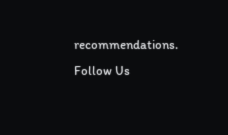recommendations.
Follow Us